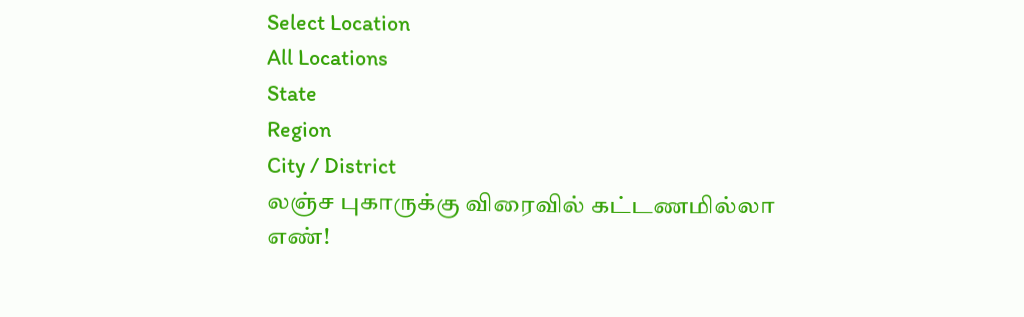Select Location
All Locations
State
Region
City / District
லஞ்ச புகாருக்கு விரைவில் கட்டணமில்லா எண்!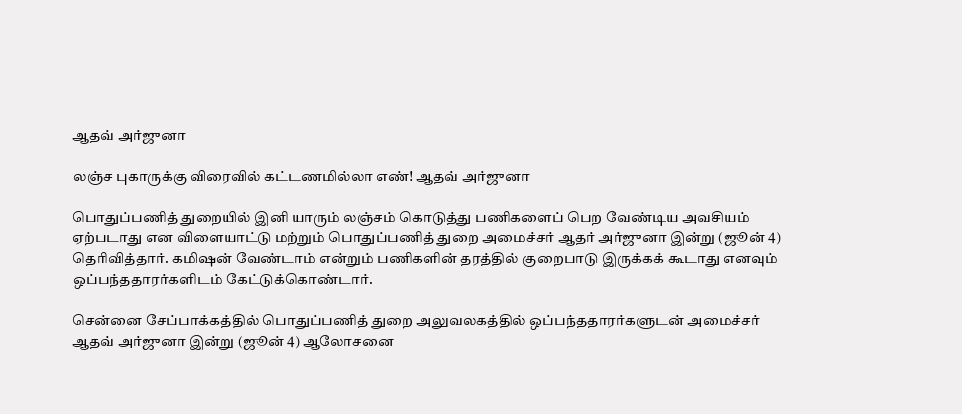ஆதவ் அர்ஜுனா

லஞ்ச புகாருக்கு விரைவில் கட்டணமில்லா எண்! ஆதவ் அர்ஜுனா

பொதுப்பணித் துறையில் இனி யாரும் லஞ்சம் கொடுத்து பணிகளைப் பெற வேண்டிய அவசியம் ஏற்படாது என விளையாட்டு மற்றும் பொதுப்பணித் துறை அமைச்சர் ஆதர் அர்ஜுனா இன்று (ஜூன் 4) தெரிவித்தார். கமிஷன் வேண்டாம் என்றும் பணிகளின் தரத்தில் குறைபாடு இருக்கக் கூடாது எனவும் ஒப்பந்ததாரர்களிடம் கேட்டுக்கொண்டார்.

சென்னை சேப்பாக்கத்தில் பொதுப்பணித் துறை அலுவலகத்தில் ஒப்பந்ததாரர்களுடன் அமைச்சர் ஆதவ் அர்ஜுனா இன்று (ஜூன் 4) ஆலோசனை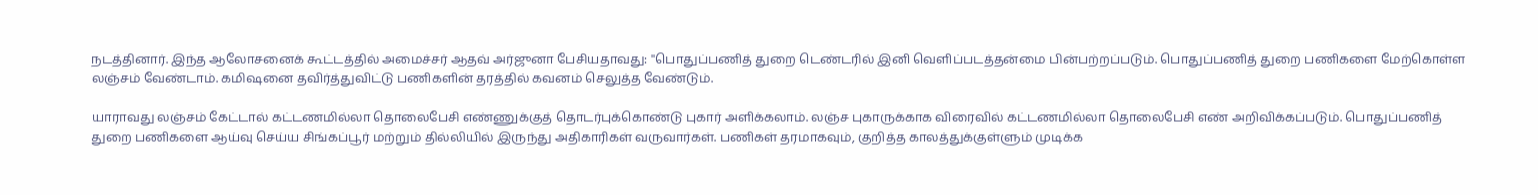நடத்தினார். இந்த ஆலோசனைக் கூட்டத்தில் அமைச்சர் ஆதவ் அர்ஜுனா பேசியதாவது: ''பொதுப்பணித் துறை டெண்டரில் இனி வெளிப்படத்தன்மை பின்பற்றப்படும். பொதுப்பணித் துறை பணிகளை மேற்கொள்ள லஞ்சம் வேண்டாம். கமிஷனை தவிர்த்துவிட்டு பணிகளின் தரத்தில் கவனம் செலுத்த வேண்டும்.

யாராவது லஞ்சம் கேட்டால் கட்டணமில்லா தொலைபேசி எண்ணுக்குத் தொடர்புக்கொண்டு புகார் அளிக்கலாம். லஞ்ச புகாருக்காக விரைவில் கட்டணமில்லா தொலைபேசி எண் அறிவிக்கப்படும். பொதுப்பணித் துறை பணிகளை ஆய்வு செய்ய சிங்கப்பூர் மற்றும் தில்லியில் இருந்து அதிகாரிகள் வருவார்கள். பணிகள் தரமாகவும், குறித்த காலத்துக்குள்ளும் முடிக்க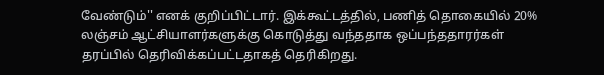வேண்டும்'' எனக் குறிப்பிட்டார். இக்கூட்டத்தில், பணித் தொகையில் 20% லஞ்சம் ஆட்சியாளர்களுக்கு கொடுத்து வந்ததாக ஒப்பந்ததாரர்கள் தரப்பில் தெரிவிக்கப்பட்டதாகத் தெரிகிறது.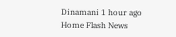Dinamani 1 hour ago
Home Flash News